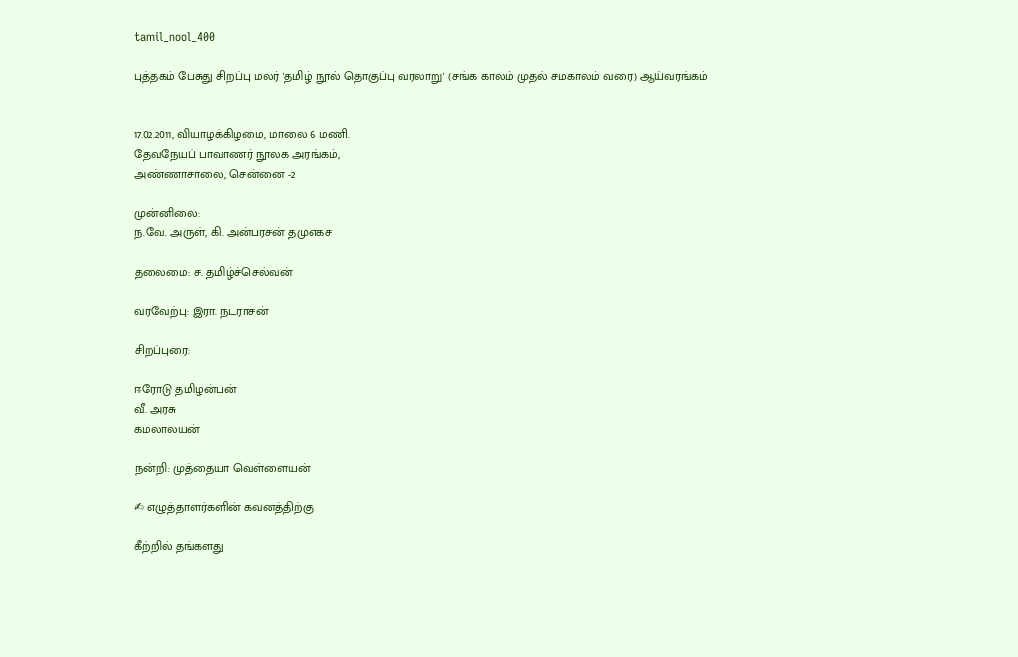tamil_nool_400

புத்தகம் பேசுது சிறப்பு மலர் 'தமிழ் நூல் தொகுப்பு வரலாறு' (சங்க காலம் முதல் சமகாலம் வரை) ஆய்வரங்கம்


17.02.2011, வியாழக்கிழமை, மாலை 6 மணி.
தேவநேயப் பாவாணர் நூலக அரங்கம்,
அண்ணாசாலை, சென்னை -2

முன்னிலை:
ந.வே. அருள், கி. அன்பரசன் தமுஎகச

தலைமை: ச. தமிழ்ச்செல்வன்

வரவேற்பு: இரா. நடராசன்

சிறப்புரை:

ஈரோடு தமிழன்பன்
வீ. அரசு
கமலாலயன்

நன்றி: முத்தையா வெள்ளையன்

✍ எழுத்தாளர்களின் கவனத்திற்கு

கீற்றில் தங்களது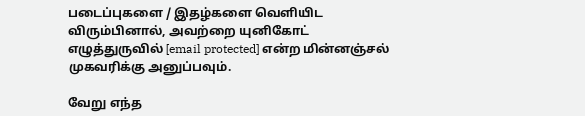படைப்புகளை / இதழ்களை வெளியிட விரும்பினால், அவற்றை யுனிகோட் எழுத்துருவில் [email protected] என்ற மின்னஞ்சல் முகவரிக்கு அனுப்பவும்.

வேறு எந்த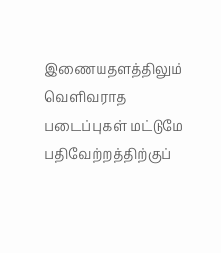இணையதளத்திலும் வெளிவராத படைப்புகள் மட்டுமே பதிவேற்றத்திற்குப்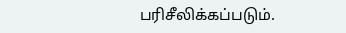பரிசீலிக்கப்படும்.